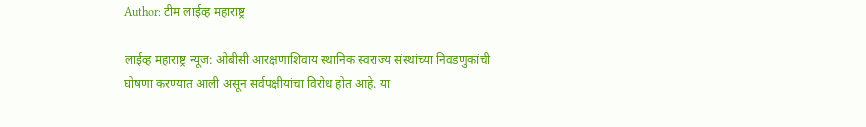Author: टीम लाईव्ह महाराष्ट्र

लाईव्ह महाराष्ट्र न्यूज: ओबीसी आरक्षणाशिवाय स्थानिक स्वराज्य संस्थांच्या निवडणुकांची घोषणा करण्यात आली असून सर्वपक्षीयांचा विरोध होत आहे. या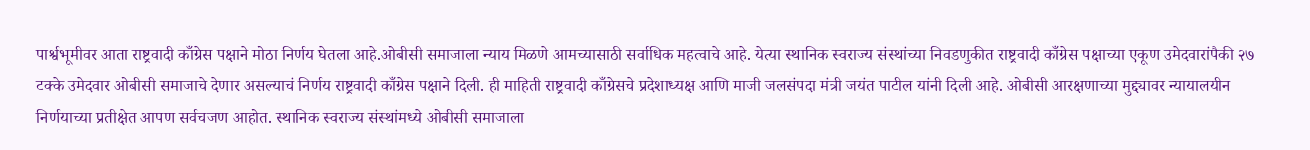पार्श्वभूमीवर आता राष्ट्रवादी काँग्रेस पक्षाने मोठा निर्णय घेतला आहे.ओबीसी समाजाला न्याय मिळणे आमच्यासाठी सर्वाधिक महत्वाचे आहे. येत्या स्थानिक स्वराज्य संस्थांच्या निवडणुकीत राष्ट्रवादी काँग्रेस पक्षाच्या एकूण उमेदवारांपैकी २७ टक्के उमेदवार ओबीसी समाजाचे देणार असल्याचं निर्णय राष्ट्रवादी काँग्रेस पक्षाने दिली. ही माहिती राष्ट्रवादी काँग्रेसचे प्रदेशाध्यक्ष आणि माजी जलसंपदा मंत्री जयंत पाटील यांनी दिली आहे. ओबीसी आरक्षणाच्या मुद्द्यावर न्यायालयीन निर्णयाच्या प्रतीक्षेत आपण सर्वचजण आहोत. स्थानिक स्वराज्य संस्थांमध्ये ओबीसी समाजाला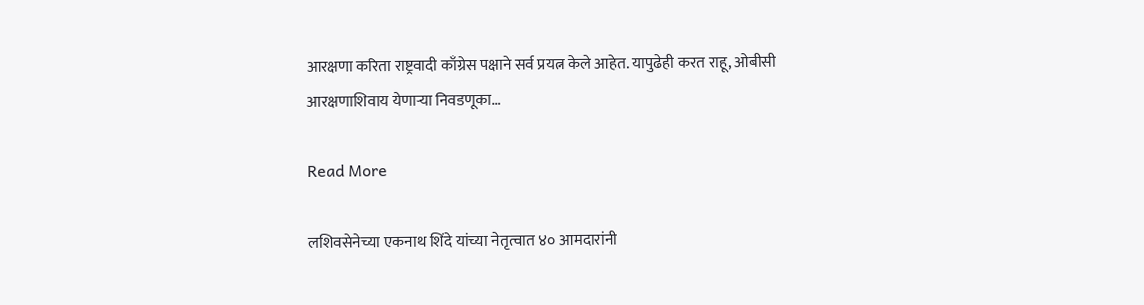आरक्षणा करिता राष्ट्रवादी काँग्रेस पक्षाने सर्व प्रयत्न केले आहेत. यापुढेही करत राहू, ओबीसी आरक्षणाशिवाय येणाऱ्या निवडणूका…

Read More

लशिवसेनेच्या एकनाथ शिंदे यांच्या नेतृत्वात ४० आमदारांनी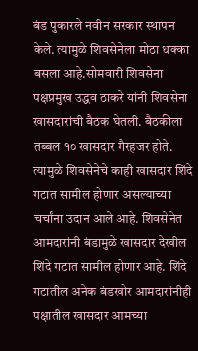बंड पुकारले नवीन सरकार स्थापन केले. त्यामुळे शिवसेनेला मोठा धक्का बसला आहे.सोमवारी शिवसेना पक्षप्रमुख उद्धव ठाकरे यांनी शिवसेना खासदारांची बैठक घेतली. बैठकीला तब्बल १० खासदार गैरहजर होते. त्यामुळे शिवसेनेचे काही खासदार शिंदे गटात सामील होणार असल्याच्या चर्चांना उदान आले आहे. शिवसेनेत आमदारांनी बंडामुळे खासदार देखील शिंदे गटात सामील होणार आहे. शिंदे गटातील अनेक बंडखोर आमदारांनीही पक्षातील खासदार आमच्या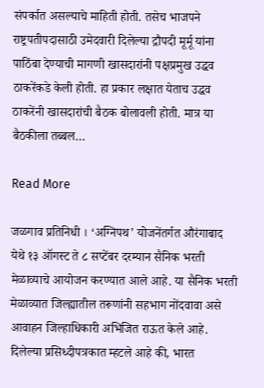संपर्कात असल्याचे माहिती होती. तसेच भाजपने राष्ट्रपतीपदासाठी उमेदवारी दिलेल्या द्रौपदी मूर्मू यांना पाठिंबा देण्याची मागणी खासदारांनी पक्षप्रमुख उद्धव ठाकरेंकडे केली होती. हा प्रकार लक्षात येताच उद्धव ठाकरेंनी खासदारांची बैठक बोलावली होती. मात्र या बैठकीला तब्बल…

Read More

जळगाव प्रतिनिधी । ‘अग्निपथ’ योजनेंतर्गत औरंगाबाद येथे १३ ऑगस्ट ते ८ सप्टेंबर दरम्यान सैनिक भरती मेळाव्याचे आयोजन करण्यात आले आहे. या सैनिक भरती मेळाव्यात जिल्ह्यातील तरूणांनी सहभाग नोंदवावा असे आवाहन जिल्हाधिकारी अभिजित राऊत केले आहे. दिलेल्या प्रसिध्दीपत्रकात म्हटले आहे की, भारत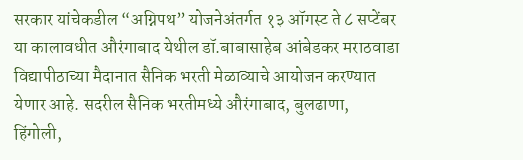सरकार यांचेकडील “अग्निपथ” योजनेअंतर्गत १३ ऑगस्ट ते ८ सप्टेंबर या कालावधीत औरंगाबाद येथील डॉ.बाबासाहेब आंबेडकर मराठवाडा विद्यापीठाच्या मैदानात सैनिक भरती मेळाव्याचे आयोजन करण्यात येणार आहे. सदरील सैनिक भरतीमध्ये औरंगाबाद, बुलढाणा, हिंगोली,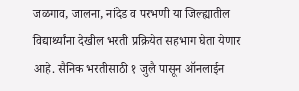जळगाव, जालना, नांदेड व परभणी या जिल्ह्यातील विद्यार्थ्यांना देखील भरती प्रक्रियेत सहभाग घेता येणार आहे. सैनिक भरतीसाठी १ जुलै पासून ऑनलाईन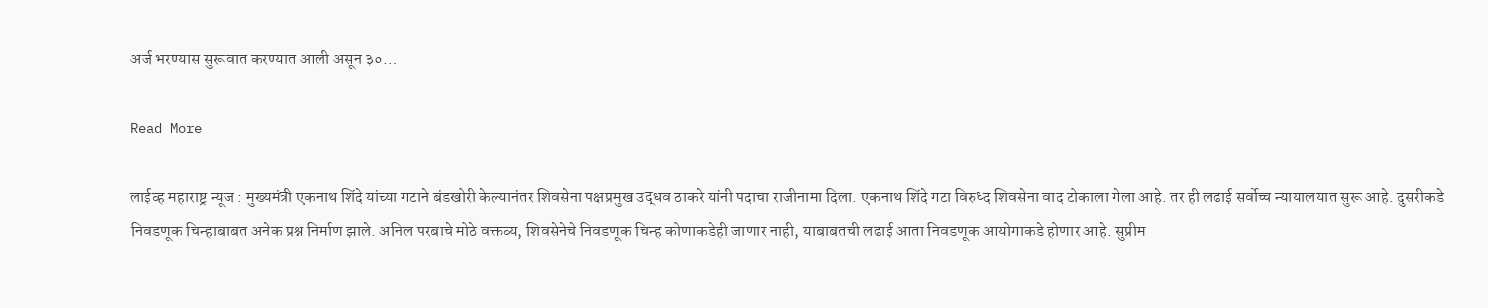अर्ज भरण्यास सुरूवात करण्यात आली असून ३०…

Read More

लाईव्ह महाराष्ट्र न्यूज : मुख्यमंत्री एकनाथ शिंदे यांच्या गटाने बंडखोरी केल्यानंतर शिवसेना पक्षप्रमुख उद्धव ठाकरे यांनी पदाचा राजीनामा दिला. एकनाथ शिंदे गटा विरुध्द शिवसेना वाद टोकाला गेला आहे. तर ही लढाई सर्वोच्च न्यायालयात सुरू आहे. दुसरीकडे निवडणूक चिन्हाबाबत अनेक प्रश्न निर्माण झाले. अनिल परबाचे मोठे वक्तव्य, शिवसेनेचे निवडणूक चिन्ह कोणाकडेही जाणार नाही, याबाबतची लढाई आता निवडणूक आयोगाकडे होणार आहे. सुप्रीम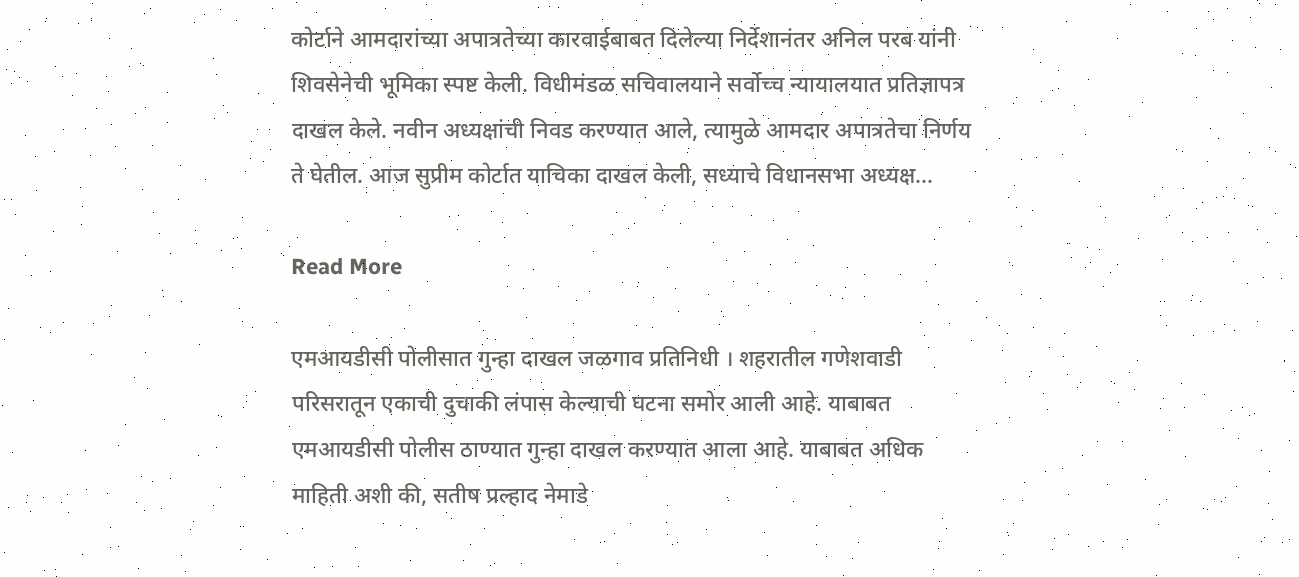कोर्टाने आमदारांच्या अपात्रतेच्या कारवाईबाबत दिलेल्या निर्देशानंतर अनिल परब यांनी शिवसेनेची भूमिका स्पष्ट केली. विधीमंडळ सचिवालयाने सर्वोच्च न्यायालयात प्रतिज्ञापत्र दाखल केले. नवीन अध्यक्षांची निवड करण्यात आले, त्यामुळे आमदार अपात्रतेचा निर्णय ते घेतील. आज सुप्रीम कोर्टात याचिका दाखल केली, सध्याचे विधानसभा अध्यक्ष…

Read More

एमआयडीसी पोलीसात गुन्हा दाखल जळगाव प्रतिनिधी । शहरातील गणेशवाडी परिसरातून एकाची दुचाकी लंपास केल्याची घटना समोर आली आहे. याबाबत एमआयडीसी पोलीस ठाण्यात गुन्हा दाखल करण्यात आला आहे. याबाबत अधिक माहिती अशी की, सतीष प्रल्हाद नेमाडे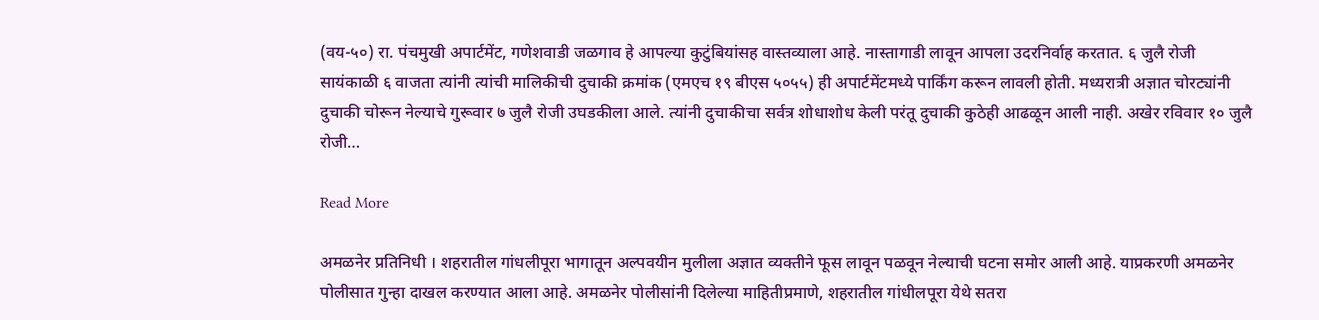(वय-५०) रा. पंचमुखी अपार्टमेंट, गणेशवाडी जळगाव हे आपल्या कुटुंबियांसह वास्तव्याला आहे. नास्तागाडी लावून आपला उदरनिर्वाह करतात. ६ जुलै रोजी सायंकाळी ६ वाजता त्यांनी त्यांची मालिकीची दुचाकी क्रमांक (एमएच १९ बीएस ५०५५) ही अपार्टमेंटमध्ये पार्किंग करून लावली होती. मध्यरात्री अज्ञात चोरट्यांनी दुचाकी चोरून नेल्याचे गुरूवार ७ जुलै रोजी उघडकीला आले. त्यांनी दुचाकीचा सर्वत्र शोधाशोध केली परंतू दुचाकी कुठेही आढळून आली नाही. अखेर रविवार १० जुलै रोजी…

Read More

अमळनेर प्रतिनिधी । शहरातील गांधलीपूरा भागातून अल्पवयीन मुलीला अज्ञात व्यक्तीने फूस लावून पळवून नेल्याची घटना समोर आली आहे. याप्रकरणी अमळनेर पोलीसात गुन्हा दाखल करण्यात आला आहे. अमळनेर पोलीसांनी दिलेल्या माहितीप्रमाणे, शहरातील गांधीलपूरा येथे सतरा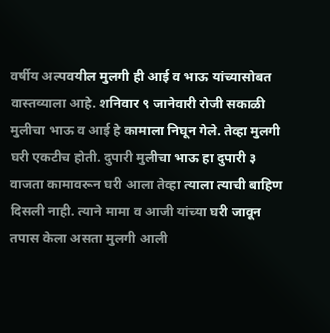वर्षीय अल्पवयील मुलगी ही आई व भाऊ यांच्यासोबत वास्तव्याला आहे. शनिवार ९ जानेवारी रोजी सकाळी मुलीचा भाऊ व आई हे कामाला निघून गेले. तेव्हा मुलगी घरी एकटीच होती. दुपारी मुलीचा भाऊ हा दुपारी ३ वाजता कामावरून घरी आला तेव्हा त्याला त्याची बाहिण दिसली नाही. त्याने मामा व आजी यांच्या घरी जावून तपास केला असता मुलगी आली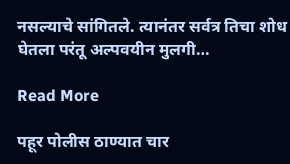नसल्याचे सांगितले. त्यानंतर सर्वत्र तिचा शोध घेतला परंतू अल्पवयीन मुलगी…

Read More

पहूर पोलीस ठाण्यात चार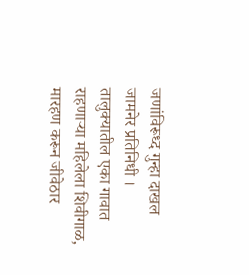जणांविरूध्द गुन्हा दाखल जामनेर प्रतिनिधी । तालुक्यातील एका गावात राहणाऱ्या महिलेला शिवीगाळ, मारहण करून जीवेठार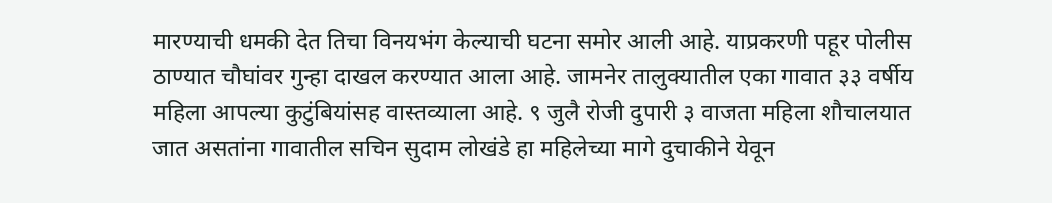मारण्याची धमकी देत तिचा विनयभंग केल्याची घटना समोर आली आहे. याप्रकरणी पहूर पोलीस ठाण्यात चौघांवर गुन्हा दाखल करण्यात आला आहे. जामनेर तालुक्यातील एका गावात ३३ वर्षीय महिला आपल्या कुटुंबियांसह वास्तव्याला आहे. ९ जुलै रोजी दुपारी ३ वाजता महिला शौचालयात जात असतांना गावातील सचिन सुदाम लोखंडे हा महिलेच्या मागे दुचाकीने येवून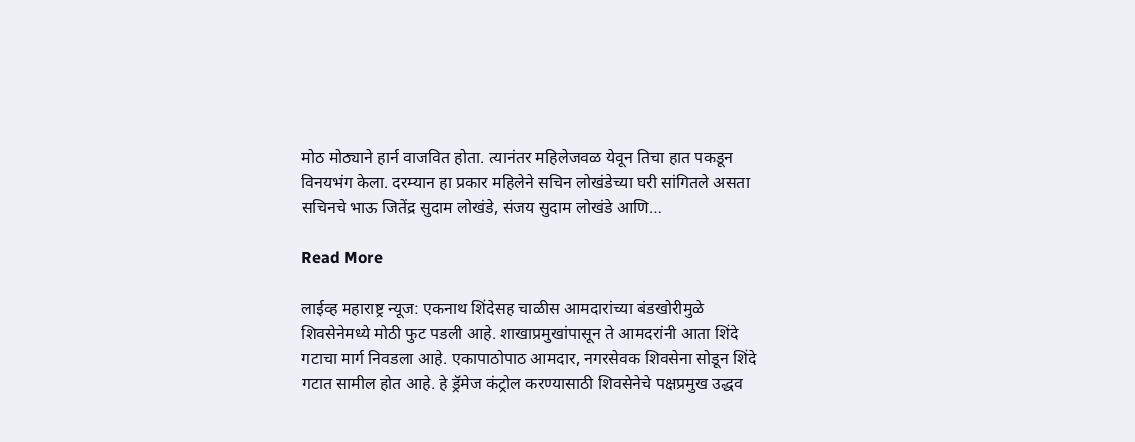मोठ मोठ्याने हार्न वाजवित होता. त्यानंतर महिलेजवळ येवून तिचा हात पकडून विनयभंग केला. दरम्यान हा प्रकार महिलेने सचिन लोखंडेच्या घरी सांगितले असता सचिनचे भाऊ जितेंद्र सुदाम लोखंडे, संजय सुदाम लोखंडे आणि…

Read More

लाईव्ह महाराष्ट्र न्यूज: एकनाथ शिंदेसह चाळीस आमदारांच्या बंडखोरीमुळे शिवसेनेमध्ये मोठी फुट पडली आहे. शाखाप्रमुखांपासून ते आमदरांनी आता शिंदे गटाचा मार्ग निवडला आहे. एकापाठोपाठ आमदार, नगरसेवक शिवसेना सोडून शिंदे गटात सामील होत आहे. हे ड्रॅमेज कंट्रोल करण्यासाठी शिवसेनेचे पक्षप्रमुख उद्धव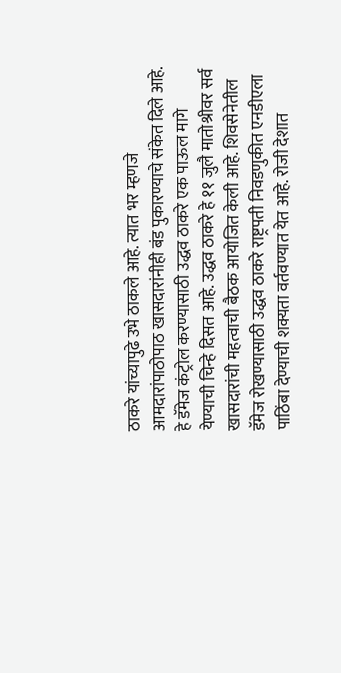ठाकरे यांच्यापुढे उभे ठाकले आहे. त्यात भर म्हणजे आमदारांपाठोपाठ खासदारांनीही बंड पुकारण्याचे संकेत दिले आहे. हे डॅमेज कंट्रोल करण्यासाठी उद्धव ठाकरे एक पाऊल मागे येण्याची चिन्हे दिसत आहे. उद्धव ठाकरे हे ११ जुलै मातोश्रीवर सर्व खासदारांची महत्वाची बैठक आयोजित केली आहे. शिवसेनेतील डॅमेज रोखण्यासाठी उद्धव ठाकरे राष्ट्रपती निवडणुकीत एनडीएला पाठिंबा देण्याची शक्यता वर्तवण्यात येत आहे. रोजी देशात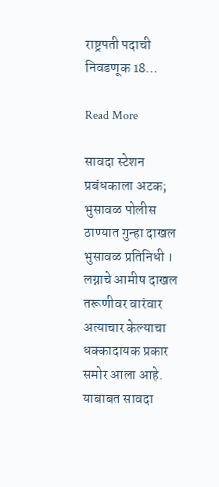राष्ट्रपती पदाची निवडणूक 18…

Read More

सावदा स्टेशन प्रबंधकाला अटक; भुसावळ पोलीस ठाण्यात गुन्हा दाखल भुसावळ प्रतिनिधी । लग्नाचे आमीष दाखल तरूणीवर वारंवार अत्याचार केल्याचा धक्कादायक प्रकार समोर आला आहे. याबाबत सावदा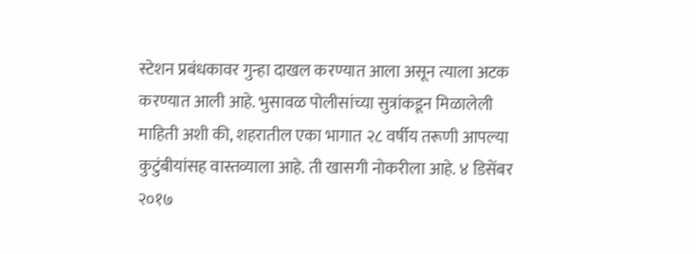स्टेशन प्रबंधकावर गुन्हा दाखल करण्यात आला असून त्याला अटक करण्यात आली आहे. भुसावळ पोलीसांच्या सुत्रांकडून मिळालेली माहिती अशी की, शहरातील एका भागात २८ वर्षीय तरूणी आपल्या कुटुंबीयांसह वास्तव्याला आहे. ती खासगी नोकरीला आहे. ४ डिसेंबर २०१७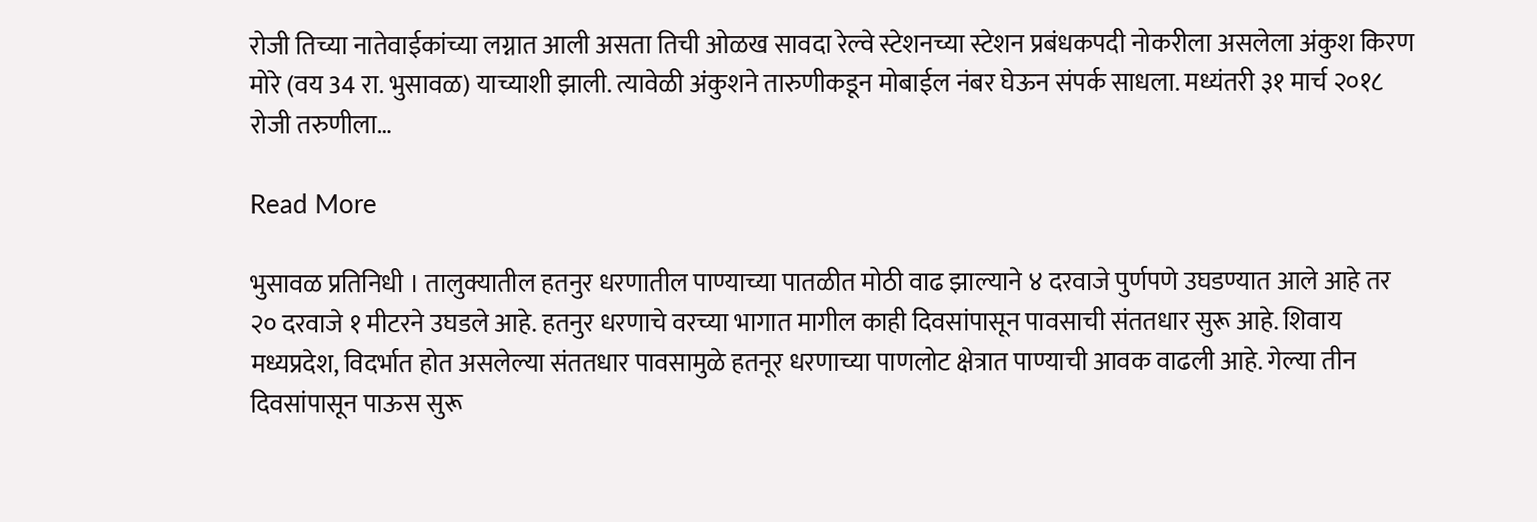रोजी तिच्या नातेवाईकांच्या लग्नात आली असता तिची ओळख सावदा रेल्वे स्टेशनच्या स्टेशन प्रबंधकपदी नोकरीला असलेला अंकुश किरण मोरे (वय 34 रा. भुसावळ) याच्याशी झाली. त्यावेळी अंकुशने तारुणीकडून मोबाईल नंबर घेऊन संपर्क साधला. मध्यंतरी ३१ मार्च २०१८ रोजी तरुणीला…

Read More

भुसावळ प्रतिनिधी । तालुक्यातील हतनुर धरणातील पाण्याच्या पातळीत मोठी वाढ झाल्याने ४ दरवाजे पुर्णपणे उघडण्यात आले आहे तर २० दरवाजे १ मीटरने उघडले आहे. हतनुर धरणाचे वरच्‍या भागात मागील काही दिवसांपासून पावसाची संततधार सुरू आहे. शिवाय मध्यप्रदेश, विदर्भात होत असलेल्या संततधार पावसामुळे हतनूर धरणाच्या पाणलोट क्षेत्रात पाण्याची आवक वाढली आहे. गेल्या तीन दिवसांपासून पाऊस सुरू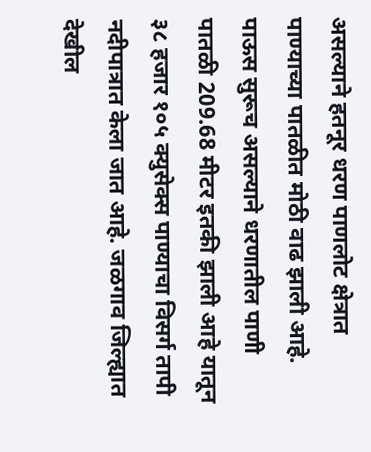असल्याने हतनूर धरण पाणलोट क्षेत्रात पाण्याच्या पातळीत मोठी वाढ झाली आहे. पाऊस सुरूच असल्‍याने धरणातील पाणी पातळी 209.68 मीटर इतकी झाली आहे यातून ३८ हजार १०५ क्युसेक्स पाण्याचा विसर्ग तापी नदीपात्रात केला जात आहे. जळगाव जिल्ह्यात देखील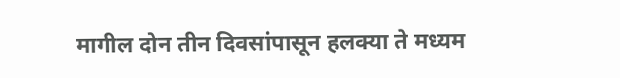मागील दोन तीन दिवसांपासून हलक्या ते मध्यम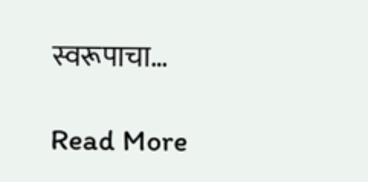स्वरूपाचा…

Read More